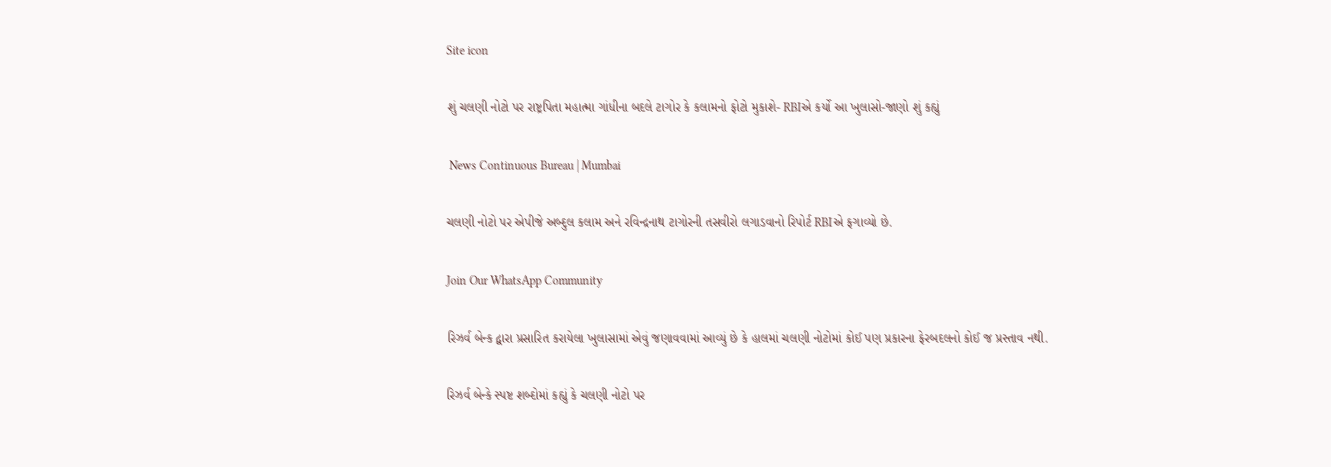Site icon

શું ચલણી નોટો પર રાષ્ટ્રપિતા મહાત્મા ગાંધીના બદલે ટાગોર કે કલામનો ફોટો મુકાશે- RBIએ કર્યો આ ખુલાસો-જાણો શું કહ્યું

 News Continuous Bureau | Mumbai

ચલણી નોટો પર એપીજે અબ્દુલ કલામ અને રવિન્દ્રનાથ ટાગોરની તસવીરો લગાડવાનો રિપોર્ટ RBIએ ફગાવ્યો છે.

Join Our WhatsApp Community

રિઝર્વ બેન્ક દ્વારા પ્રસારિત કરાયેલા ખુલાસામાં એવું જણાવવામાં આવ્યું છે કે હાલમાં ચલણી નોટોમાં કોઈ પણ પ્રકારના ફેરબદલનો કોઈ જ પ્રસ્તાવ નથી.

રિઝર્વ બેન્કે સ્પષ્ટ શબ્દોમાં કહ્યું કે ચલણી નોટો પર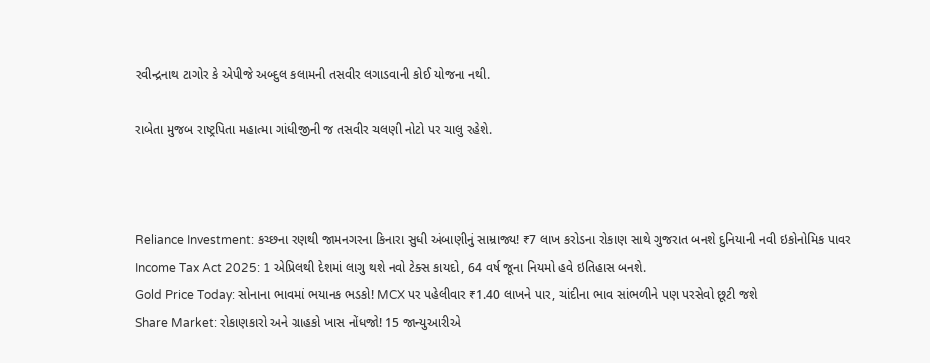રવીન્દ્રનાથ ટાગોર કે એપીજે અબ્દુલ કલામની તસવીર લગાડવાની કોઈ યોજના નથી.

રાબેતા મુજબ રાષ્ટ્રપિતા મહાત્મા ગાંધીજીની જ તસવીર ચલણી નોટો પર ચાલુ રહેશે.



Reliance Investment: કચ્છના રણથી જામનગરના કિનારા સુધી અંબાણીનું સામ્રાજ્ય! ₹7 લાખ કરોડના રોકાણ સાથે ગુજરાત બનશે દુનિયાની નવી ઇકોનોમિક પાવર
Income Tax Act 2025: 1 એપ્રિલથી દેશમાં લાગુ થશે નવો ટેક્સ કાયદો, 64 વર્ષ જૂના નિયમો હવે ઇતિહાસ બનશે.
Gold Price Today: સોનાના ભાવમાં ભયાનક ભડકો! MCX પર પહેલીવાર ₹1.40 લાખને પાર, ચાંદીના ભાવ સાંભળીને પણ પરસેવો છૂટી જશે
Share Market: રોકાણકારો અને ગ્રાહકો ખાસ નોંધજો! 15 જાન્યુઆરીએ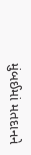મુંબઈમાં મતદાનને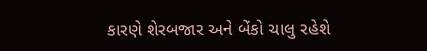કારણે શેરબજાર અને બેંકો ચાલુ રહેશે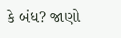કે બંધ? જાણો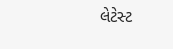લેટેસ્ટ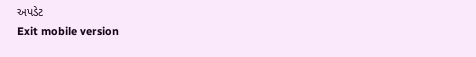અપડેટ
Exit mobile version